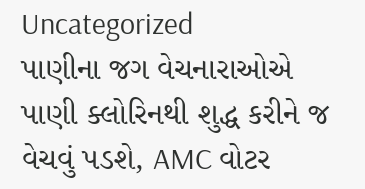Uncategorized
પાણીના જગ વેચનારાઓએ પાણી ક્લોરિનથી શુદ્ધ કરીને જ વેચવું પડશે, AMC વોટર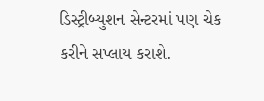ડિસ્ટ્રીબ્યુશન સેન્ટરમાં પણ ચેક કરીને સપ્લાય કરાશે.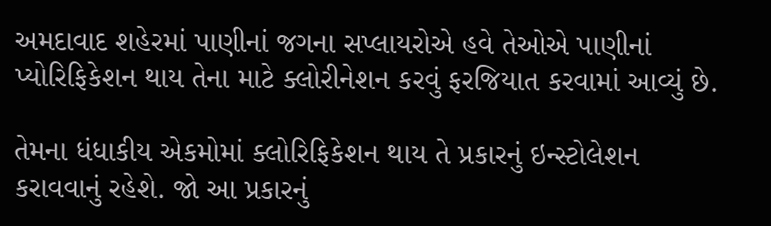અમદાવાદ શહેરમાં પાણીનાં જગના સપ્લાયરોએ હવે તેઓએ પાણીનાં પ્યોરિફિકેશન થાય તેના માટે ક્લોરીનેશન કરવું ફરજિયાત કરવામાં આવ્યું છે.

તેમના ધંધાકીય એકમોમાં ક્લોરિફિકેશન થાય તે પ્રકારનું ઇન્સ્ટોલેશન કરાવવાનું રહેશે. જો આ પ્રકારનું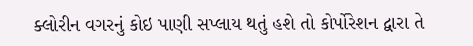ક્લોરીન વગરનું કોઇ પાણી સપ્લાય થતું હશે તો કોર્પોરેશન દ્વારા તે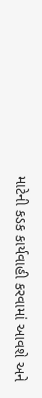માટેની કડક કાર્યવાહી કરવામાં આવશે અને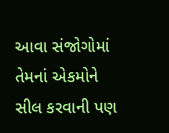આવા સંજોગોમાં તેમનાં એકમોને સીલ કરવાની પણ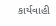કાર્યવાહી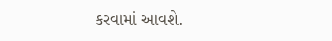કરવામાં આવશે.